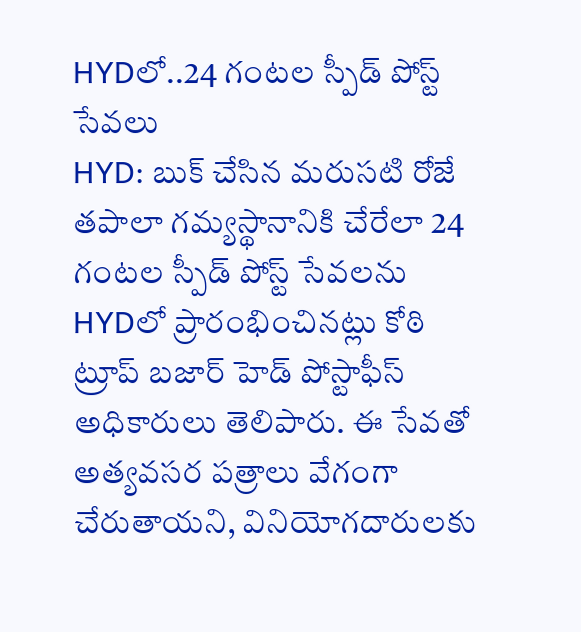HYDలో..24 గంటల స్పీడ్ పోస్ట్ సేవలు
HYD: బుక్ చేసిన మరుసటి రోజే తపాలా గమ్యస్థానానికి చేరేలా 24 గంటల స్పీడ్ పోస్ట్ సేవలను HYDలో ప్రారంభించినట్లు కోఠి ట్రూప్ బజార్ హెడ్ పోస్టాఫీస్ అధికారులు తెలిపారు. ఈ సేవతో అత్యవసర పత్రాలు వేగంగా చేరుతాయని, వినియోగదారులకు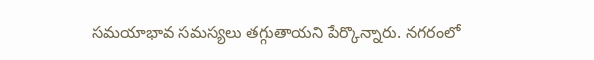సమయాభావ సమస్యలు తగ్గుతాయని పేర్కొన్నారు. నగరంలో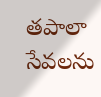తపాలా సేవలను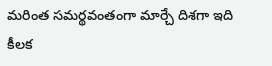మరింత సమర్థవంతంగా మార్చే దిశగా ఇది కీలక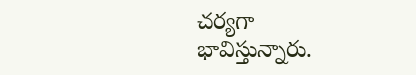చర్యగా భావిస్తున్నారు.